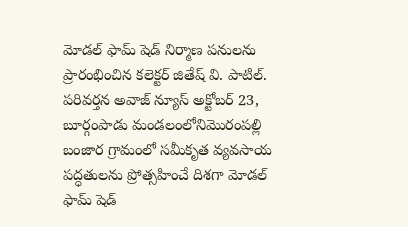మోడల్ ఫామ్ షెడ్ నిర్మాణ పనులను ప్రారంభించిన కలెక్టర్ జితేష్ వి. పాటిల్.
పరివర్తన అవాజ్ న్యూస్ అక్టోబర్ 23, బూర్గంపాడు మండలంలోనిమొరంపల్లి బంజార గ్రామంలో సమీకృత వ్యవసాయ పద్ధతులను ప్రోత్సహించే దిశగా మోడల్ ఫామ్ షెడ్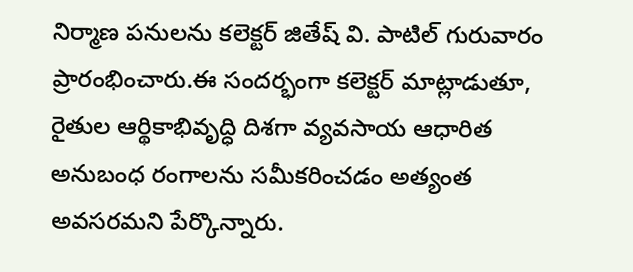నిర్మాణ పనులను కలెక్టర్ జితేష్ వి. పాటిల్ గురువారం ప్రారంభించారు.ఈ సందర్భంగా కలెక్టర్ మాట్లాడుతూ, రైతుల ఆర్థికాభివృద్ధి దిశగా వ్యవసాయ ఆధారిత అనుబంధ రంగాలను సమీకరించడం అత్యంత అవసరమని పేర్కొన్నారు.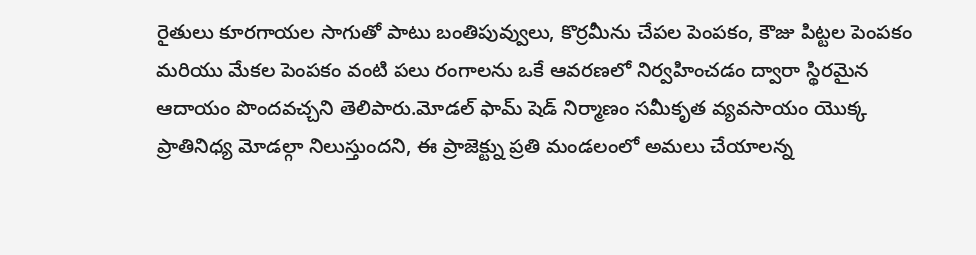రైతులు కూరగాయల సాగుతో పాటు బంతిపువ్వులు, కొర్రమీను చేపల పెంపకం, కౌజు పిట్టల పెంపకం మరియు మేకల పెంపకం వంటి పలు రంగాలను ఒకే ఆవరణలో నిర్వహించడం ద్వారా స్థిరమైన ఆదాయం పొందవచ్చని తెలిపారు.మోడల్ ఫామ్ షెడ్ నిర్మాణం సమీకృత వ్యవసాయం యొక్క ప్రాతినిధ్య మోడల్గా నిలుస్తుందని, ఈ ప్రాజెక్ట్ను ప్రతి మండలంలో అమలు చేయాలన్న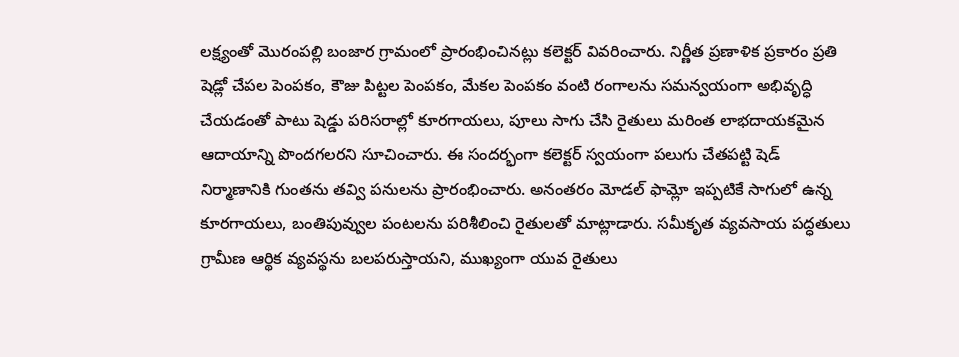లక్ష్యంతో మొరంపల్లి బంజార గ్రామంలో ప్రారంభించినట్లు కలెక్టర్ వివరించారు. నిర్ణీత ప్రణాళిక ప్రకారం ప్రతి షెడ్లో చేపల పెంపకం, కౌజు పిట్టల పెంపకం, మేకల పెంపకం వంటి రంగాలను సమన్వయంగా అభివృద్ధి చేయడంతో పాటు షెడ్డు పరిసరాల్లో కూరగాయలు, పూలు సాగు చేసి రైతులు మరింత లాభదాయకమైన ఆదాయాన్ని పొందగలరని సూచించారు. ఈ సందర్భంగా కలెక్టర్ స్వయంగా పలుగు చేతపట్టి షెడ్ నిర్మాణానికి గుంతను తవ్వి పనులను ప్రారంభించారు. అనంతరం మోడల్ ఫామ్లో ఇప్పటికే సాగులో ఉన్న కూరగాయలు, బంతిపువ్వుల పంటలను పరిశీలించి రైతులతో మాట్లాడారు. సమీకృత వ్యవసాయ పద్ధతులు గ్రామీణ ఆర్థిక వ్యవస్థను బలపరుస్తాయని, ముఖ్యంగా యువ రైతులు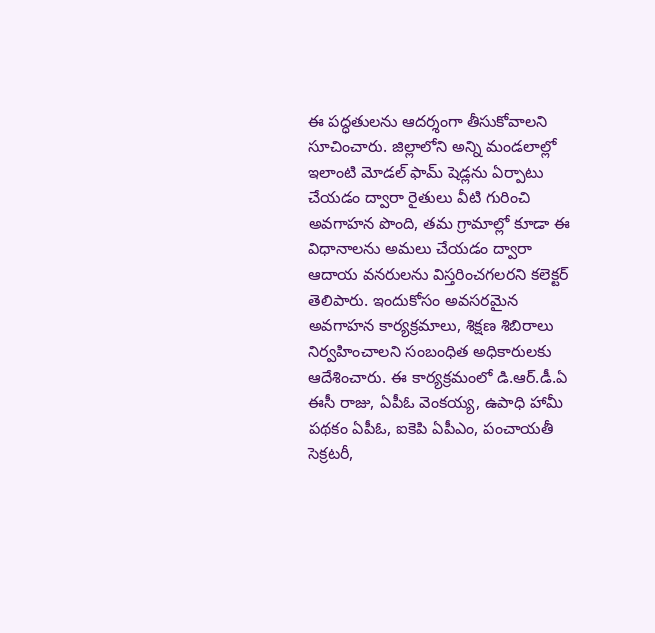ఈ పద్ధతులను ఆదర్శంగా తీసుకోవాలని సూచించారు. జిల్లాలోని అన్ని మండలాల్లో ఇలాంటి మోడల్ ఫామ్ షెడ్లను ఏర్పాటు చేయడం ద్వారా రైతులు వీటి గురించి అవగాహన పొంది, తమ గ్రామాల్లో కూడా ఈ విధానాలను అమలు చేయడం ద్వారా ఆదాయ వనరులను విస్తరించగలరని కలెక్టర్ తెలిపారు. ఇందుకోసం అవసరమైన అవగాహన కార్యక్రమాలు, శిక్షణ శిబిరాలు నిర్వహించాలని సంబంధిత అధికారులకు ఆదేశించారు. ఈ కార్యక్రమంలో డి.ఆర్.డీ.ఏ ఈసీ రాజు, ఏపీఓ వెంకయ్య, ఉపాధి హామీ పథకం ఏపీఓ, ఐకెపి ఏపీఎం, పంచాయతీ సెక్రటరీ,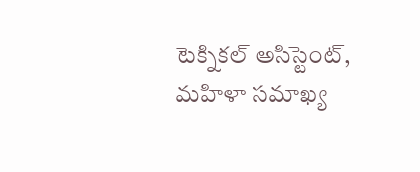టెక్నికల్ అసిస్టెంట్, మహిళా సమాఖ్య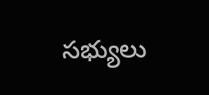సభ్యులు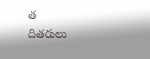త
దితరులు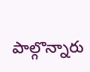పాల్గొన్నారు